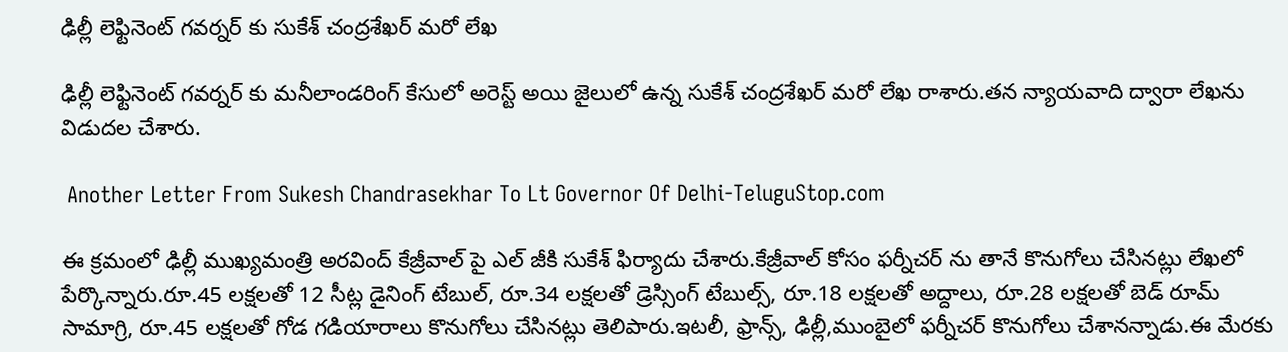ఢిల్లీ లెఫ్టినెంట్ గవర్నర్ కు సుకేశ్ చంద్రశేఖర్ మరో లేఖ

ఢిల్లీ లెఫ్టినెంట్ గవర్నర్ కు మనీలాండరింగ్ కేసులో అరెస్ట్ అయి జైలులో ఉన్న సుకేశ్ చంద్రశేఖర్ మరో లేఖ రాశారు.తన న్యాయవాది ద్వారా లేఖను విడుదల చేశారు.

 Another Letter From Sukesh Chandrasekhar To Lt Governor Of Delhi-TeluguStop.com

ఈ క్రమంలో ఢిల్లీ ముఖ్యమంత్రి అరవింద్ కేజ్రీవాల్ పై ఎల్ జీకి సుకేశ్ ఫిర్యాదు చేశారు.కేజ్రీవాల్ కోసం ఫర్నీచర్ ను తానే కొనుగోలు చేసినట్లు లేఖలో పేర్కొన్నారు.రూ.45 లక్షలతో 12 సీట్ల డైనింగ్ టేబుల్, రూ.34 లక్షలతో డ్రెస్సింగ్ టేబుల్స్, రూ.18 లక్షలతో అద్దాలు, రూ.28 లక్షలతో బెడ్ రూమ్ సామాగ్రి, రూ.45 లక్షలతో గోడ గడియారాలు కొనుగోలు చేసినట్లు తెలిపారు.ఇటలీ, ఫ్రాన్స్, ఢిల్లీ,ముంబైలో ఫర్నీచర్ కొనుగోలు చేశానన్నాడు.ఈ మేరకు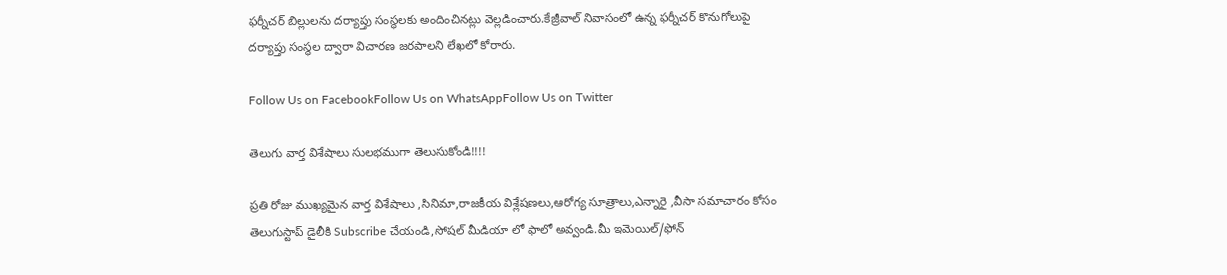ఫర్నీచర్ బిల్లులను దర్యాప్తు సంస్థలకు అందించినట్లు వెల్లడించారు.కేజ్రీవాల్ నివాసంలో ఉన్న ఫర్నీచర్ కొనుగోలుపై దర్యాప్తు సంస్థల ద్వారా విచారణ జరపాలని లేఖలో కోరారు.

Follow Us on FacebookFollow Us on WhatsAppFollow Us on Twitter

తెలుగు వార్త విశేషాలు సులభముగా తెలుసుకోండి!!!!

ప్రతి రోజు ముఖ్యమైన వార్త విశేషాలు ,సినిమా,రాజకీయ విశ్లేషణలు,ఆరోగ్య సూత్రాలు,ఎన్నారై ,వీసా సమాచారం కోసం తెలుగుస్టాప్ డైలీకి Subscribe చేయండి,సోషల్ మీడియా లో ఫాలో అవ్వండి.మీ ఇమెయిల్/ఫోన్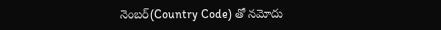నెంబర్(Country Code) తో నమోదు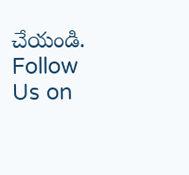చేయండి.
Follow Us on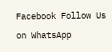Facebook Follow Us on WhatsApp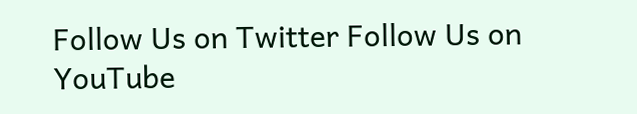Follow Us on Twitter Follow Us on YouTube